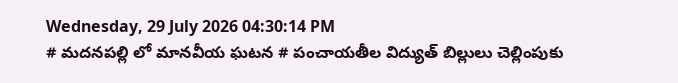Wednesday, 29 July 2026 04:30:14 PM
# మదనపల్లి లో మానవీయ ఘటన # పంచాయతీల విద్యుత్ బిల్లులు చెల్లింపుకు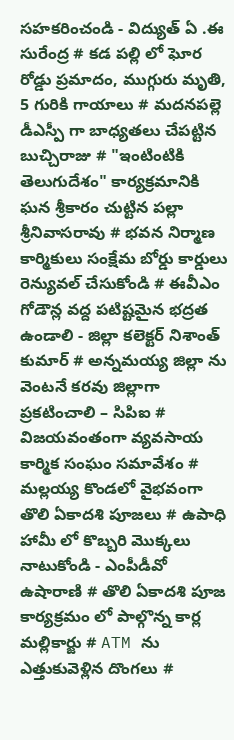సహకరించండి - విద్యుత్ ఏ .ఈ సురేంద్ర # కడ పల్లి లో ఘోర రోడ్డు ప్రమాదం, ముగ్గురు మృతి, 5 గురికి గాయాలు # మదనపల్లె డీఎస్పీ గా బాధ్యతలు చేపట్టిన బుచ్చిరాజు # "ఇంటింటికి తెలుగుదేశం" కార్యక్రమానికి ఘన శ్రీకారం చుట్టిన పల్లా శ్రీనివాసరావు # భవన నిర్మాణ కార్మికులు సంక్షేమ బోర్డు కార్డులు రెన్యువల్ చేసుకోండి # ఈవీఎం గోడౌన్ల వద్ద పటిష్టమైన భద్రత ఉండాలి - జిల్లా కలెక్టర్ నిశాంత్ కుమార్ # అన్నమయ్య జిల్లా ను వెంటనే కరవు జిల్లాగా ప్రకటించాలి – సిపిఐ # విజయవంతంగా వ్యవసాయ కార్మిక సంఘం సమావేశం # మల్లయ్య కొండలో వైభవంగా తొలి ఏకాదశి పూజలు # ఉపాధి హామీ లో కొబ్బరి మొక్కలు నాటుకోండి - ఎంపీడీవో ఉషారాణి # తొలి ఏకాదశి పూజ కార్యక్రమం లో పాల్గొన్న కార్ల మల్లికార్జు # ATM ను ఎత్తుకువెళ్లిన దొంగలు #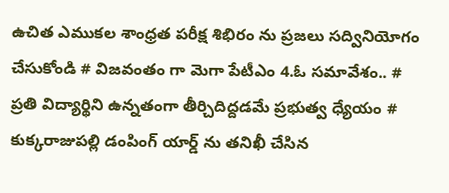ఉచిత ఎముకల శాంధ్రత పరీక్ష శిభిరం ను ప్రజలు సద్వినియోగం చేసుకోండి # విజవంతం గా మెగా పేటీఎం 4.ఓ సమావేశం.. # ప్రతి విద్యార్థిని ఉన్నతంగా తీర్చిదిద్దడమే ప్రభుత్వ ధ్యేయం # కుక్కరాజుపల్లి డంపింగ్ యార్డ్ ను తనిఖీ చేసిన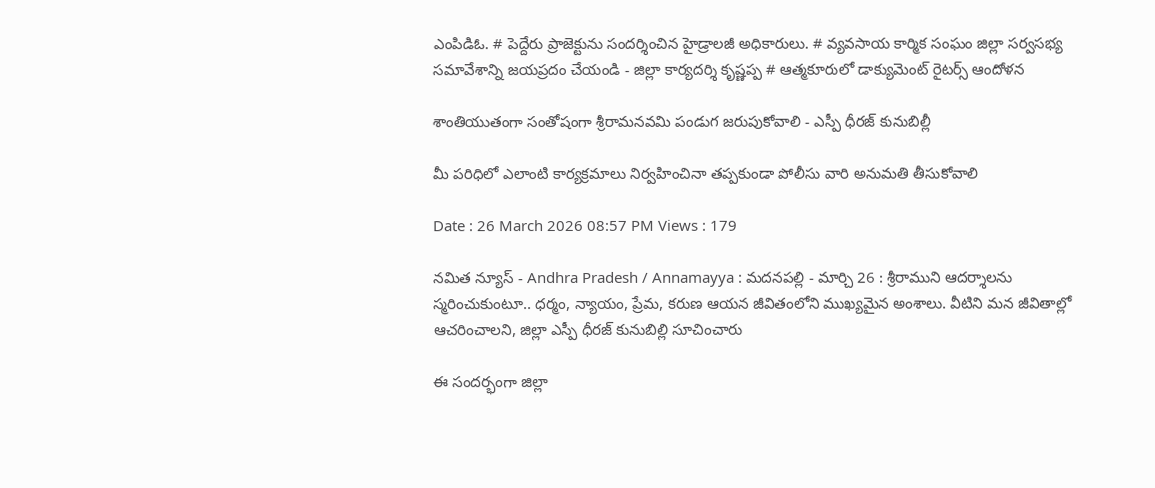ఎంపిడిఓ. # పెద్దేరు ప్రాజెక్టును సందర్శించిన హైడ్రాలజీ అధికారులు. # వ్యవసాయ కార్మిక సంఘం జిల్లా సర్వసభ్య సమావేశాన్ని జయప్రదం చేయండి - జిల్లా కార్యదర్శి కృష్ణప్ప # ఆత్మకూరులో డాక్యుమెంట్ రైటర్స్ ఆందోళన

శాంతియుతంగా సంతోషంగా శ్రీరామనవమి పండుగ జరుపుకోవాలి - ఎస్పీ ధీరజ్ కునుబిల్లీ

మీ పరిధిలో ఎలాంటి కార్యక్రమాలు నిర్వహించినా తప్పకుండా పోలీసు వారి అనుమతి తీసుకోవాలి

Date : 26 March 2026 08:57 PM Views : 179

నమిత న్యూస్ - Andhra Pradesh / Annamayya : మదనపల్లి - మార్చి 26 : శ్రీరాముని ఆదర్శాలను స్మరించుకుంటూ.. ధర్మం, న్యాయం, ప్రేమ, కరుణ ఆయన జీవితంలోని ముఖ్యమైన అంశాలు. వీటిని మన జీవితాల్లో ఆచరించాలని, జిల్లా ఎస్పీ ధీరజ్ కునుబిల్లి సూచించారు

ఈ సందర్భంగా జిల్లా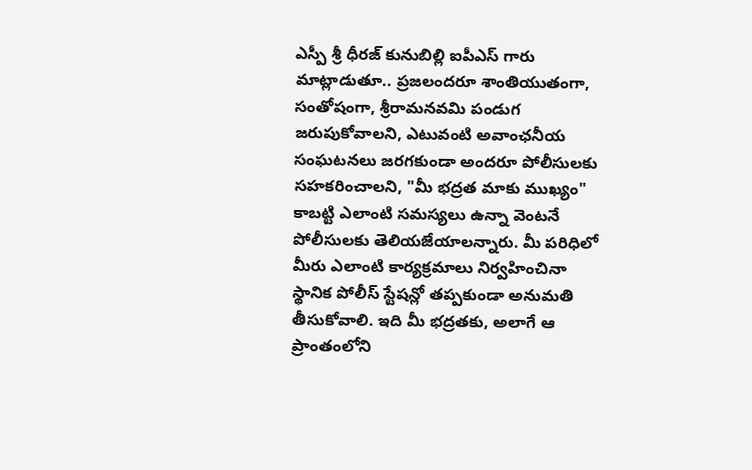ఎస్పీ శ్రీ ధీరజ్ కునుబిల్లి ఐపీఎస్ గారు మాట్లాడుతూ.. ప్రజలందరూ శాంతియుతంగా, సంతోషంగా, శ్రీరామనవమి పండుగ జరుపుకోవాలని, ఎటువంటి అవాంఛనీయ సంఘటనలు జరగకుండా అందరూ పోలీసులకు సహకరించాలని, "మీ భద్రత మాకు ముఖ్యం" కాబట్టి ఎలాంటి సమస్యలు ఉన్నా వెంటనే పోలీసులకు తెలియజేయాలన్నారు. మీ పరిధిలో మీరు ఎలాంటి కార్యక్రమాలు నిర్వహించినా స్థానిక పోలీస్ స్టేషన్లో తప్పకుండా అనుమతి తీసుకోవాలి. ఇది మీ భద్రతకు, అలాగే ఆ ప్రాంతంలోని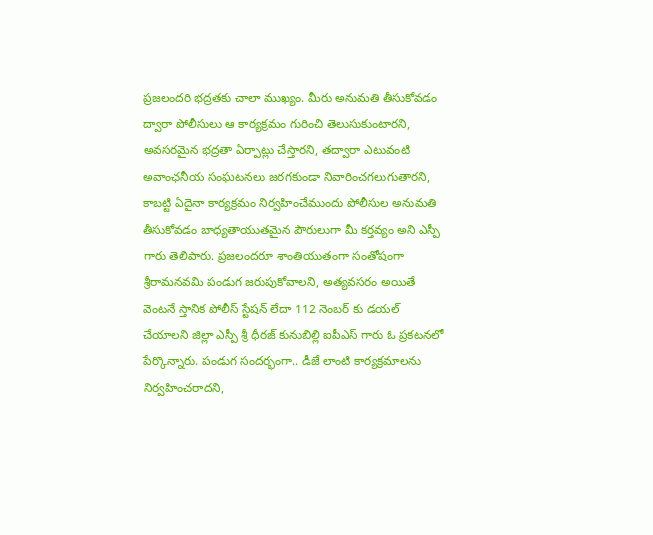ప్రజలందరి భద్రతకు చాలా ముఖ్యం. మీరు అనుమతి తీసుకోవడం ద్వారా పోలీసులు ఆ కార్యక్రమం గురించి తెలుసుకుంటారని, అవసరమైన భద్రతా ఏర్పాట్లు చేస్తారని, తద్వారా ఎటువంటి అవాంఛనీయ సంఘటనలు జరగకుండా నివారించగలుగుతారని, కాబట్టి ఏదైనా కార్యక్రమం నిర్వహించేముందు పోలీసుల అనుమతి తీసుకోవడం బాధ్యతాయుతమైన పౌరులుగా మీ కర్తవ్యం అని ఎస్పీ గారు తెలిపారు. ప్రజలందరూ శాంతియుతంగా సంతోషంగా శ్రీరామనవమి పండుగ జరుపుకోవాలని, అత్యవసరం అయితే వెంటనే స్తానిక పోలీస్ స్టేషన్ లేదా 112 నెంబర్ కు డయల్ చేయాలని జిల్లా ఎస్పీ శ్రీ ధీరజ్ కునుబిల్లి ఐపీఎస్ గారు ఓ ప్రకటనలో పేర్కొన్నారు. పండుగ సందర్భంగా.. డీజే లాంటి కార్యక్రమాలను నిర్వహించరాదని,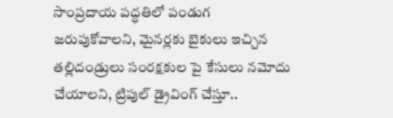సాంప్రదాయ పద్ధతిలో పండుగ జరుపుకోవాలని, మైనర్లకు బైకులు ఇచ్చిన తల్లిదండ్రులు సంరక్షకుల పై కేసులు నమోదు చేయాలని, ట్రిపుల్ డ్రైవింగ్ చేస్తూ..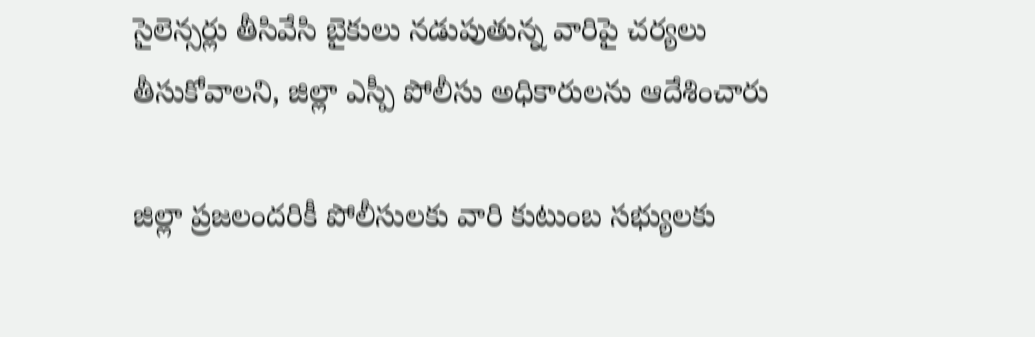సైలెన్సర్లు తీసివేసి బైకులు నడుపుతున్న వారిపై చర్యలు తీసుకోవాలని, జిల్లా ఎస్పీ పోలీసు అధికారులను ఆదేశించారు

జిల్లా ప్రజలందరికీ పోలీసులకు వారి కుటుంబ సభ్యులకు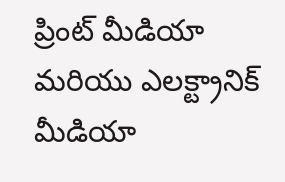ప్రింట్ మీడియా మరియు ఎలక్ట్రానిక్ మీడియా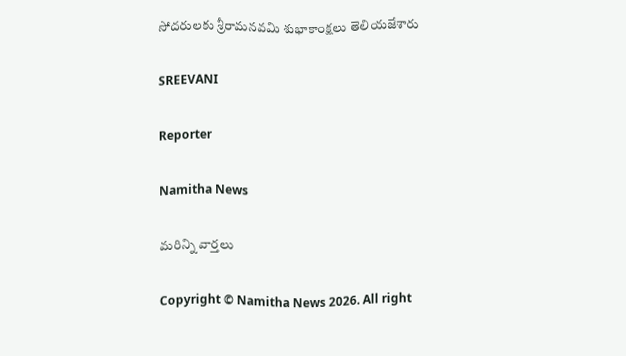సోదరులకు శ్రీరామనవమి శుభాకాంక్షలు తెలియజేశారు

SREEVANI

Reporter

Namitha News

మరిన్ని వార్తలు

Copyright © Namitha News 2026. All right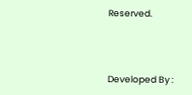Reserved.



Developed By :